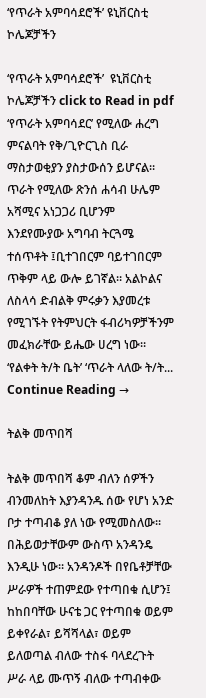‘የጥራት አምባሳደሮች’ ዩኒቨርስቲ ኮሌጆቻችን

‘የጥራት አምባሳደሮች’  ዩኒቨርስቲ ኮሌጆቻችን click to Read in pdf ‘የጥራት አምባሳደር’ የሚለው ሐረግ ምናልባት የቅ/ጊዮርጊስ ቢራ ማስታወቂያን ያስታውሰን ይሆናል። ጥራት የሚለው ጽንሰ ሐሳብ ሁሌም አሻሚና አነጋጋሪ ቢሆንም እንደየሙያው አግባብ ትርጓሜ ተሰጥቶት ፤ቢተገበርም ባይተገበርም ጥቅም ላይ ውሎ ይገኛል። አልኮልና ለስላሳ ድብልቅ ምሩቃን እያመረቱ የሚገኙት የትምህርት ፋብሪካዎቻችንም መፈክራቸው ይሔው ሀረግ ነው። ‘የልቀት ት/ት ቤት’ ‘ጥራት ላለው ት/ት... Continue Reading →

ትልቅ መጥበሻ

ትልቅ መጥበሻ ቆም ብለን ሰዎችን ብንመለከት እያንዳንዱ ሰው የሆነ አንድ ቦታ ተጣብቆ ያለ ነው የሚመስለው፡፡ በሕይወታቸውም ውስጥ አንዳንዴ እንዲሁ ነው፡፡ አንዳንዶች በየቤቶቻቸው ሥራዎች ተጠምደው የተጣበቁ ሲሆን፤ ከከበባቸው ሁናቴ ጋር የተጣበቁ ወይም ይቀየራል፣ ይሻሻላል፣ ወይም ይለወጣል ብለው ተስፋ ባላደረጉት ሥራ ላይ ሙጥኝ ብለው ተጣብቀው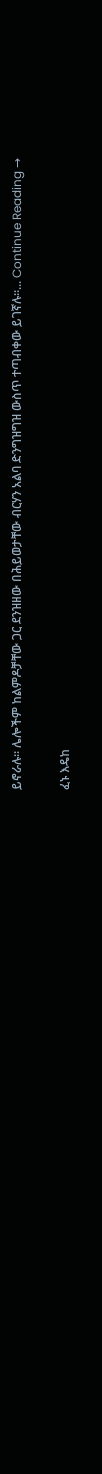ይኖራሉ። ሌሎችም ከልምዶቻቸው ጋር ደንዝዘው በሕይወታቸው ብርሃን አልባ ድንግዝግዝ ውስጥ ተጣብቀው ይገኛሉ።... Continue Reading →

ፈኑ እዴከ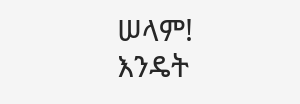ሠላም! እንዴት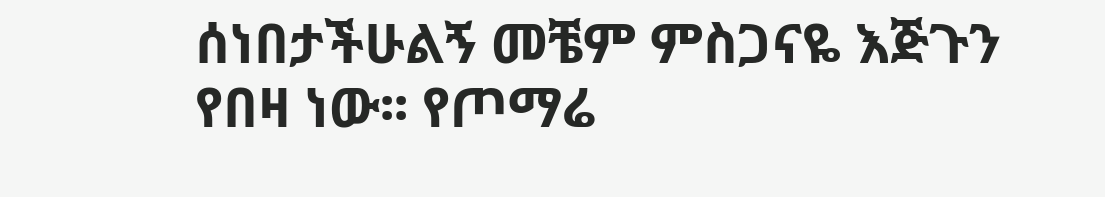ሰነበታችሁልኝ መቼም ምስጋናዬ እጅጉን የበዛ ነው፡፡ የጦማሬ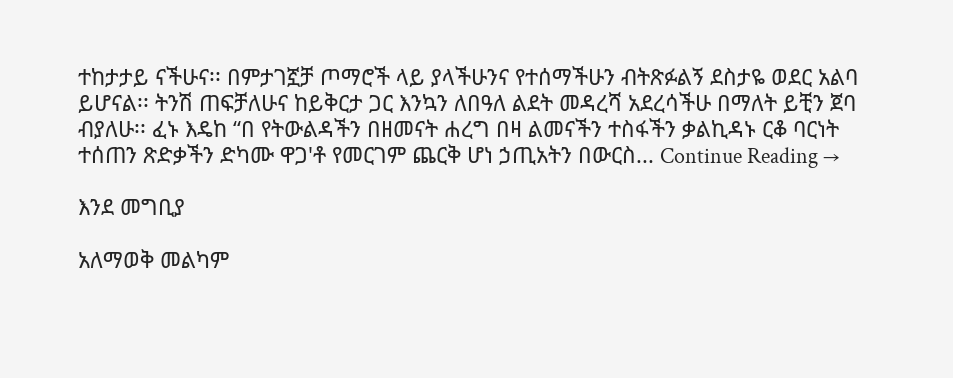ተከታታይ ናችሁና፡፡ በምታገኟቻ ጦማሮች ላይ ያላችሁንና የተሰማችሁን ብትጽፉልኝ ደስታዬ ወደር አልባ ይሆናል፡፡ ትንሽ ጠፍቻለሁና ከይቅርታ ጋር እንኳን ለበዓለ ልደት መዳረሻ አደረሳችሁ በማለት ይቺን ጀባ ብያለሁ፡፡ ፈኑ እዴከ “በ የትውልዳችን በዘመናት ሐረግ በዛ ልመናችን ተስፋችን ቃልኪዳኑ ርቆ ባርነት ተሰጠን ጽድቃችን ድካሙ ዋጋ'ቶ የመርገም ጨርቅ ሆነ ኃጢአትን በውርስ... Continue Reading →

እንደ መግቢያ

አለማወቅ መልካም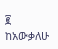፪                                           ከአውቃለሁ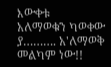እውቀቱ                                                   አለማወቁን ካወቀው                                           ያ………. አ'ለማወቅ መልካም ነው!!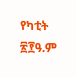የካቲት ፳፻ዓ.ም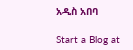አዲስ አበባ

Start a Blog at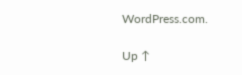WordPress.com.

Up ↑